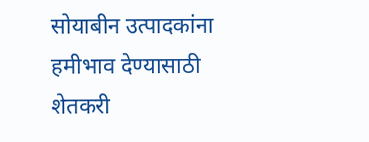सोयाबीन उत्पादकांना हमीभाव देण्यासाठी शेतकरी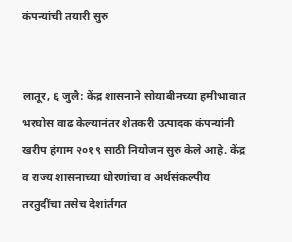कंपन्यांची तयारी सुरु


लातूर, ६ जुलै: केंद्र शासनाने सोयाबीनच्या हमीभावात भरघोस वाढ केल्यानंतर शेतकरी उत्पादक कंपन्यांनी खरीप हंगाम २०१९ साठी नियोजन सुरु केले आहे. केंद्र व राज्य शासनाच्या धोरणांचा व अर्थसंकल्पीय तरतुदींचा तसेच देशांर्तगत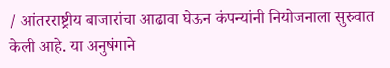/ आंतरराष्ट्रीय बाजारांचा आढावा घेऊन कंपन्यांनी नियोजनाला सुरुवात  केली आहे. या अनुषंगाने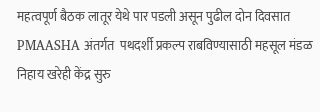महत्वपूर्ण बैठक लातूर येथे पार पडली असून पुढील दोन दिवसात PMAASHA अंतर्गत  पथदर्शी प्रकल्प राबविण्यासाठी महसूल मंडळ निहाय खरेही केंद्र सुरु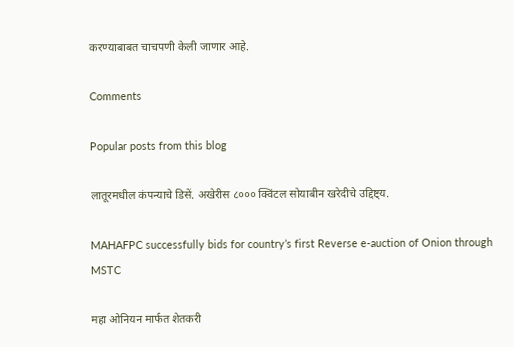करण्याबाबत चाचपणी केली जाणार आहे.

Comments

Popular posts from this blog

लातूरमधील कंपन्याचे डिसें. अखेरीस ८००० क्विंटल सोयाबीन खरेदीचे उद्दिष्ट्य.

MAHAFPC successfully bids for country’s first Reverse e-auction of Onion through MSTC

महा ओनियन मार्फत शेतकरी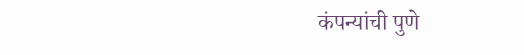कंपन्यांची पुणे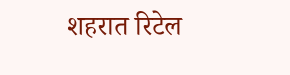शहरात रिटेल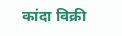कांदा विक्री